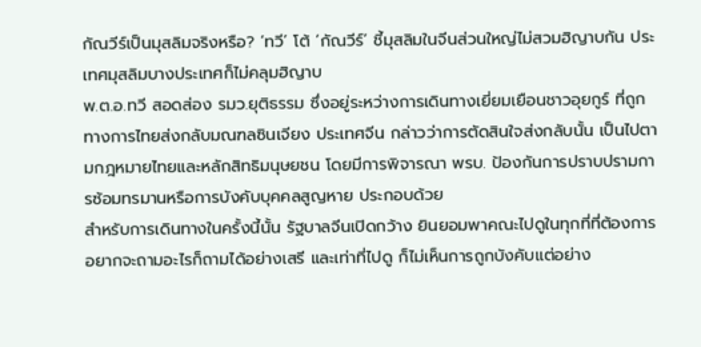กัณวีร์เป็นมุสลิมจริงหรือ? ‘ทวี’ โต้ ‘กัณวีร์’ ชี้มุสลิมในจีนส่วนใหญ่ไม่สวมฮิญาบกัน ประเทศมุสลิมบางประเทศก็ไม่คลุมฮิญาบ
พ.ต.อ.ทวี สอดส่อง รมว.ยุติธรรม ซึ่งอยู่ระหว่างการเดินทางเยี่ยมเยือนชาวอุยกูร์ ที่ถูกทางการไทยส่งกลับมณฑลซินเจียง ประเทศจีน กล่าวว่าการตัดสินใจส่งกลับนั้น เป็นไปตามกฎหมายไทยและหลักสิทธิมนุษยชน โดยมีการพิจารณา พรบ. ป้องกันการปราบปรามการซ้อมทรมานหรือการบังคับบุคคลสูญหาย ประกอบด้วย
สำหรับการเดินทางในครั้งนี้นั้น รัฐบาลจีนเปิดกว้าง ยินยอมพาคณะไปดูในทุกที่ที่ต้องการ อยากจะถามอะไรก็ถามได้อย่างเสรี และเท่าที่ไปดู ก็ไม่เห็นการถูกบังคับแต่อย่าง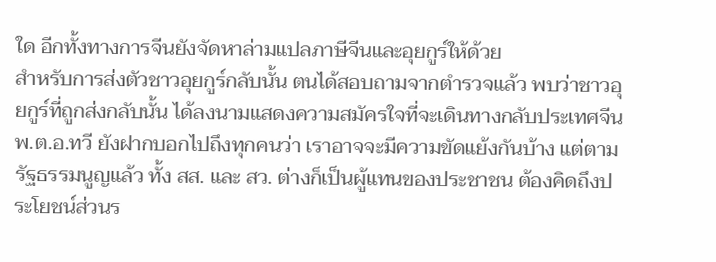ใด อีกทั้งทางการจีนยังจัดหาล่ามแปลภาษีจีนและอุยกูร์ให้ด้วย
สำหรับการส่งตัวชาวอุยกูร์กลับนั้น ตนได้สอบถามจากตำรวจแล้ว พบว่าชาวอุยกูร์ที่ถูกส่งกลับนั้น ได้ลงนามแสดงความสมัครใจที่จะเดินทางกลับประเทศจีน
พ.ต.อ.ทวี ยังฝากบอกไปถึงทุกคนว่า เราอาจจะมีความขัดแย้งกันบ้าง แต่ตามรัฐธรรมนูญแล้ว ทั้ง สส. และ สว. ต่างก็เป็นผู้แทนของประชาชน ต้องคิดถึงประโยชน์ส่วนร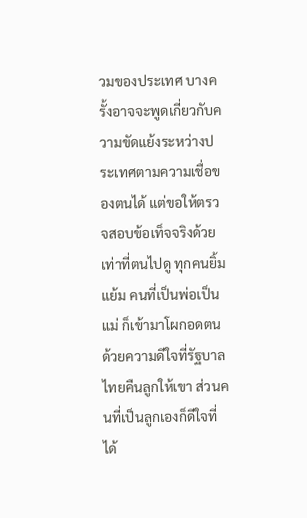วมของประเทศ บางครั้งอาจจะพูดเกี่ยวกับความขัดแย้งระหว่างประเทศตามความเชื่อของตนได้ แต่ขอให้ตรวจสอบข้อเท็จจริงด้วย
เท่าที่ตนไปดู ทุกคนยิ้มแย้ม คนที่เป็นพ่อเป็นแม่ ก็เข้ามาโผกอดตนด้วยความดีใจที่รัฐบาลไทยคืนลูกให้เขา ส่วนคนที่เป็นลูกเองก็ดีใจที่ได้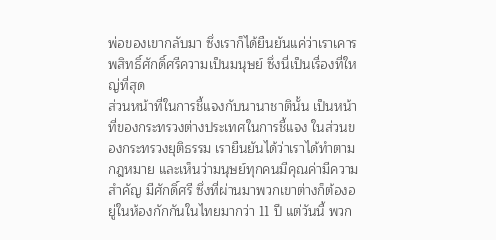พ่อของเขากลับมา ซึ่งเราก็ได้ยืนยันแค่ว่าเราเคารพสิทธิ์ศักดิ์ศรีความเป็นมนุษย์ ซึ่งนี่เป็นเรื่องที่ใหญ่ที่สุด
ส่วนหน้าที่ในการชี้แจงกับนานาชาตินั้น เป็นหน้าที่ของกระทรวงต่างประเทศในการชี้แจง ในส่วนของกระทรวงยุติธรรม เรายืนยันได้ว่าเราได้ทำตามกฎหมาย และเห็นว่ามนุษย์ทุกคนมีคุณค่ามีความสำคัญ มีศักดิ์ศรี ซึ่งที่ผ่านมาพวกเขาต่างก็ต้องอยู่ในห้องกักกันในไทยมากว่า 11 ปี แต่วันนี้ พวก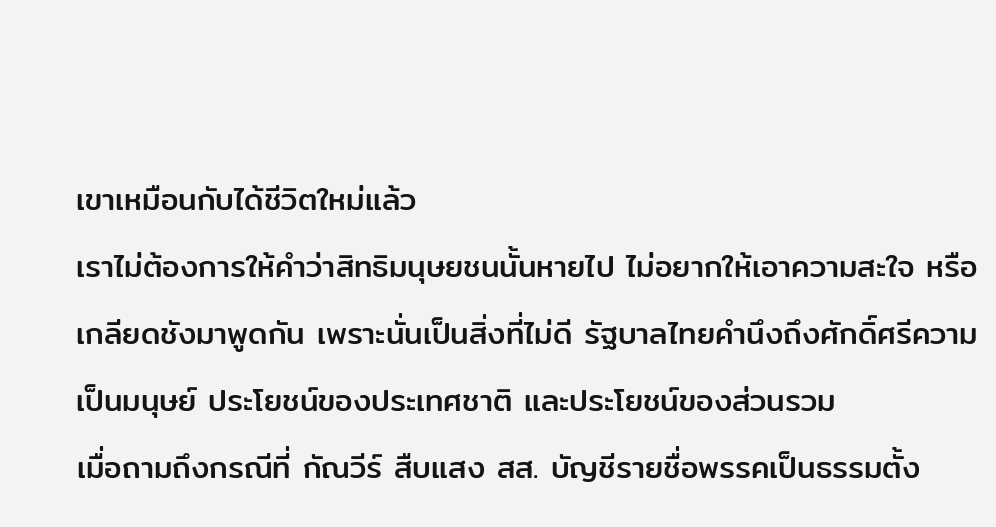เขาเหมือนกับได้ชีวิตใหม่แล้ว
เราไม่ต้องการให้คำว่าสิทธิมนุษยชนนั้นหายไป ไม่อยากให้เอาความสะใจ หรือเกลียดชังมาพูดกัน เพราะนั่นเป็นสิ่งที่ไม่ดี รัฐบาลไทยคำนึงถึงศักดิ์ศรีความเป็นมนุษย์ ประโยชน์ของประเทศชาติ และประโยชน์ของส่วนรวม
เมื่อถามถึงกรณีที่ กัณวีร์ สืบแสง สส. บัญชีรายชื่อพรรคเป็นธรรมตั้ง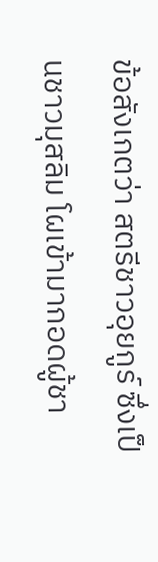ข้อสังเกตว่า สตรีชาวอุยกูร์ ซึ่งเป็นชาวมุสลิม โผเข้ามากอดผู้ชา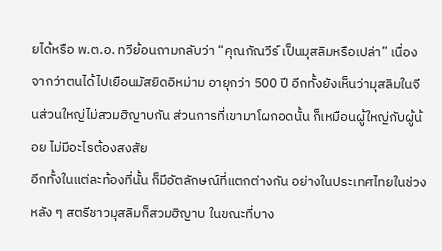ยได้หรือ พ.ต.อ. ทวีย้อนถามกลับว่า “คุณกัณวีร์ เป็นมุสลิมหรือเปล่า” เนื่องจากว่าตนได้ไปเยือนมัสยิดอิหม่าม อายุกว่า 500 ปี อีกทั้งยังเห็นว่ามุสลิมในจีนส่วนใหญ่ไม่สวมฮิญาบกัน ส่วนการที่เขามาโผกอดนั้น ก็เหมือนผู้ใหญ่กับผู้น้อย ไม่มีอะไรต้องสงสัย
อีกทั้งในแต่ละท้องที่นั้น ก็มีอัตลักษณ์ที่แตกต่างกัน อย่างในประเทศไทยในช่วงหลัง ๆ สตรีชาวมุสลิมก็สวมฮิญาบ ในขณะที่บาง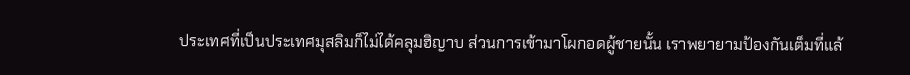ประเทศที่เป็นประเทศมุสลิมก็ไม่ได้คลุมฮิญาบ ส่วนการเข้ามาโผกอดผู้ชายนั้น เราพยายามป้องกันเต็มที่แล้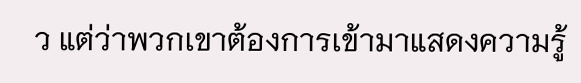ว แต่ว่าพวกเขาต้องการเข้ามาแสดงความรู้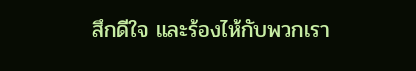สึกดีใจ และร้องไห้กับพวกเรา